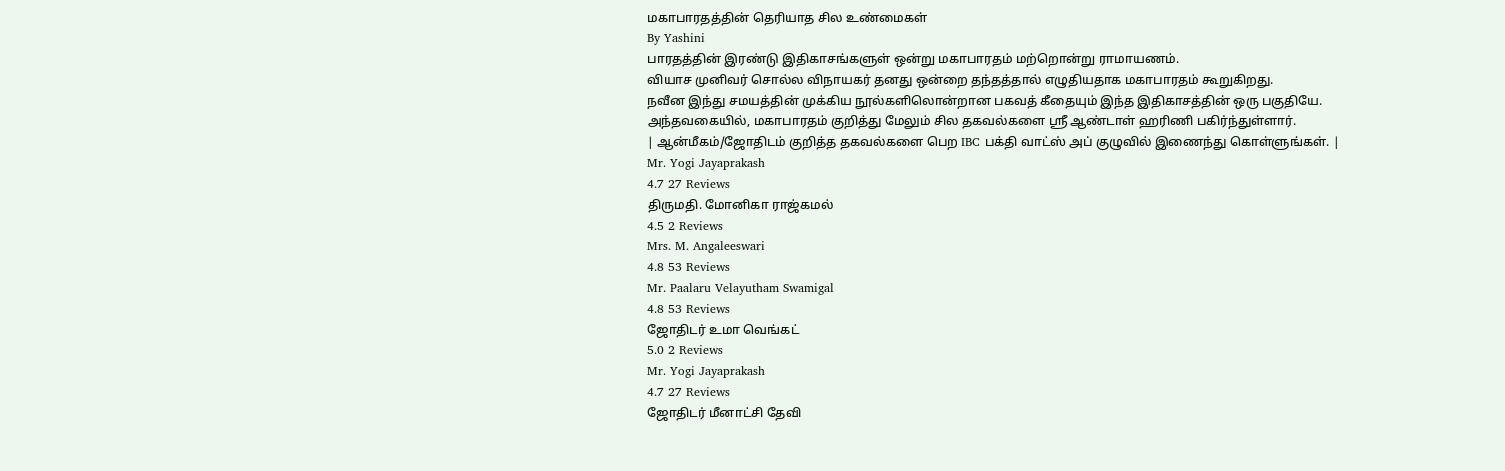மகாபாரதத்தின் தெரியாத சில உண்மைகள்
By Yashini
பாரதத்தின் இரண்டு இதிகாசங்களுள் ஒன்று மகாபாரதம் மற்றொன்று ராமாயணம்.
வியாச முனிவர் சொல்ல விநாயகர் தனது ஒன்றை தந்தத்தால் எழுதியதாக மகாபாரதம் கூறுகிறது.
நவீன இந்து சமயத்தின் முக்கிய நூல்களிலொன்றான பகவத் கீதையும் இந்த இதிகாசத்தின் ஒரு பகுதியே.
அந்தவகையில், மகாபாரதம் குறித்து மேலும் சில தகவல்களை ஸ்ரீ ஆண்டாள் ஹரிணி பகிர்ந்துள்ளார்.
| ஆன்மீகம்/ஜோதிடம் குறித்த தகவல்களை பெற IBC பக்தி வாட்ஸ் அப் குழுவில் இணைந்து கொள்ளுங்கள். |
Mr. Yogi Jayaprakash
4.7 27 Reviews
திருமதி. மோனிகா ராஜ்கமல்
4.5 2 Reviews
Mrs. M. Angaleeswari
4.8 53 Reviews
Mr. Paalaru Velayutham Swamigal
4.8 53 Reviews
ஜோதிடர் உமா வெங்கட்
5.0 2 Reviews
Mr. Yogi Jayaprakash
4.7 27 Reviews
ஜோதிடர் மீனாட்சி தேவி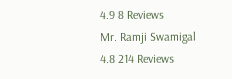4.9 8 Reviews
Mr. Ramji Swamigal
4.8 214 Reviews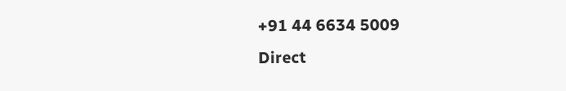+91 44 6634 5009
Direct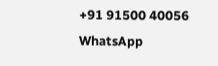+91 91500 40056
WhatsApp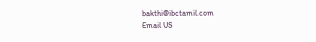bakthi@ibctamil.com
Email US